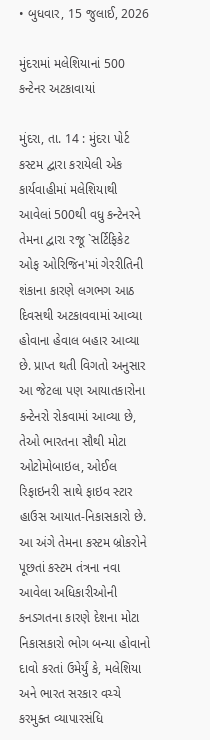• બુધવાર, 15 જુલાઈ, 2026

મુંદરામાં મલેશિયાનાં 500 કન્ટેનર અટકાવાયાં

મુંદરા, તા. 14 : મુંદરા પોર્ટ કસ્ટમ દ્વારા કરાયેલી એક કાર્યવાહીમાં મલેશિયાથી આવેલાં 500થી વધુ કન્ટેનરને તેમના દ્વારા રજૂ `સર્ટિફિકેટ ઓફ ઓરિજિન'માં ગેરરીતિની શંકાના કારણે લગભગ આઠ દિવસથી અટકાવવામાં આવ્યા હોવાના હેવાલ બહાર આવ્યા છે. પ્રાપ્ત થતી વિગતો અનુસાર આ જેટલા પણ આયાતકારોના કન્ટેનરો રોકવામાં આવ્યા છે, તેઓ ભારતના સૌથી મોટા ઓટોમોબાઇલ, ઓઈલ રિફાઇનરી સાથે ફાઇવ સ્ટાર હાઉસ આયાત-નિકાસકારો છે. આ અંગે તેમના કસ્ટમ બ્રોકરોને પૂછતાં કસ્ટમ તંત્રના નવા આવેલા અધિકારીઓની કનડગતના કારણે દેશના મોટા નિકાસકારો ભોગ બન્યા હોવાનો દાવો કરતાં ઉમેર્યું કે, મલેશિયા અને ભારત સરકાર વચ્ચે કરમુક્ત વ્યાપારસંધિ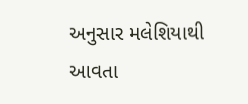અનુસાર મલેશિયાથી આવતા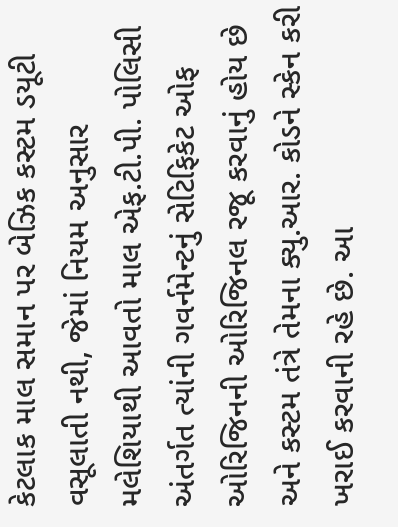કેટલાક માલ સમાન પર બેઝિક કસ્ટમ ડયૂટી વસૂલાતી નથી, જેમાં નિયમ અનુસાર મલેશિયાથી આવતો માલ એફ.ટી.પી. પોલિસી અંતર્ગત ત્યાંની ગવર્નમેન્ટનું સેટિફિકેટ ઓફ ઓરિજિનની ઓરિજિનલ રજૂ કરવાનું હોય છે અને કસ્ટમ તંત્રે તેમના ક્યુ.આર. કોડને સ્કેન કરી ખરાઈ કરવાની રહે છે. આ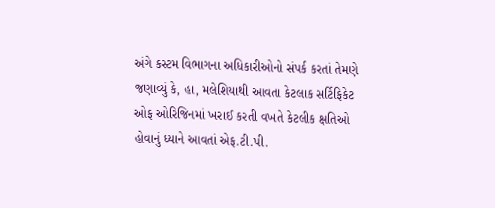અંગે કસ્ટમ વિભાગના અધિકારીઓનો સંપર્ક કરતાં તેમણે જણાવ્યું કે, હા, મલેશિયાથી આવતા કેટલાક સર્ટિફિકેટ ઓફ ઓરિજિનમાં ખરાઈ કરતી વખતે કેટલીક ક્ષતિઓ હોવાનું ધ્યાને આવતાં એફ.ટી.પી.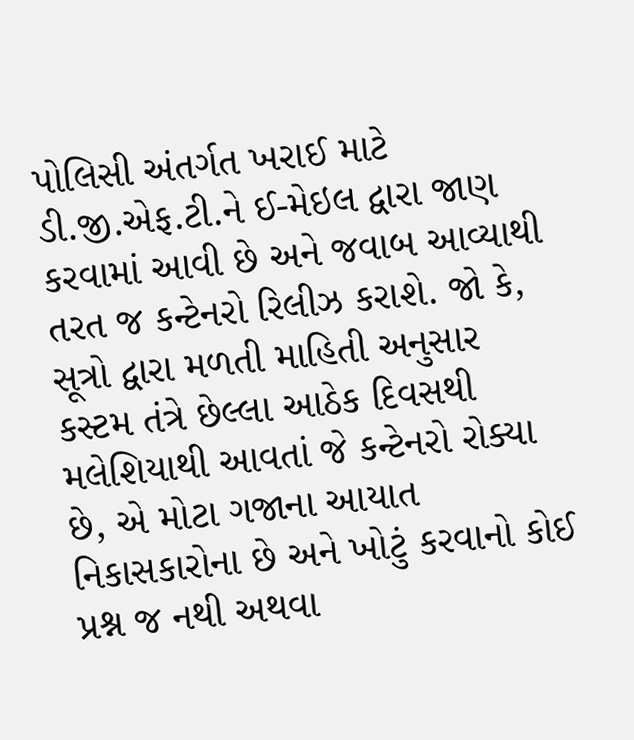પોલિસી અંતર્ગત ખરાઈ માટે ડી.જી.એફ.ટી.ને ઈ-મેઇલ દ્વારા જાણ કરવામાં આવી છે અને જવાબ આવ્યાથી તરત જ કન્ટેનરો રિલીઝ કરાશે. જો કે, સૂત્રો દ્વારા મળતી માહિતી અનુસાર કસ્ટમ તંત્રે છેલ્લા આઠેક દિવસથી મલેશિયાથી આવતાં જે કન્ટેનરો રોક્યા છે, એ મોટા ગજાના આયાત નિકાસકારોના છે અને ખોટું કરવાનો કોઈ પ્રશ્ન જ નથી અથવા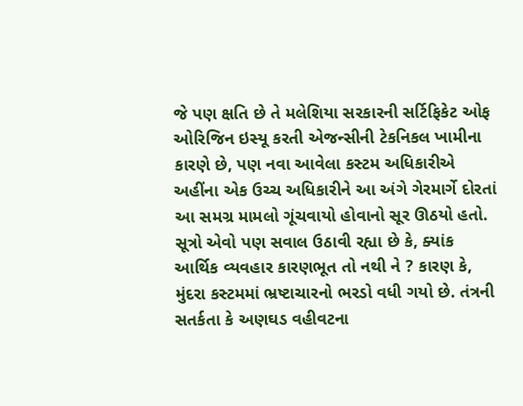જે પણ ક્ષતિ છે તે મલેશિયા સરકારની સર્ટિફિકેટ ઓફ ઓરિજિન ઇસ્યૂ કરતી એજન્સીની ટેકનિકલ ખામીના કારણે છે, પણ નવા આવેલા કસ્ટમ અધિકારીએ અહીંના એક ઉચ્ચ અધિકારીને આ અંગે ગેરમાર્ગે દોરતાં આ સમગ્ર મામલો ગૂંચવાયો હોવાનો સૂર ઊઠયો હતો. સૂત્રો એવો પણ સવાલ ઉઠાવી રહ્યા છે કે, ક્યાંક આર્થિક વ્યવહાર કારણભૂત તો નથી ને ? કારણ કે, મુંદરા કસ્ટમમાં ભ્રષ્ટાચારનો ભરડો વધી ગયો છે. તંત્રની સતર્કતા કે અણઘડ વહીવટના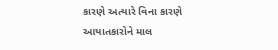કારણે અત્યારે વિના કારણે આયાતકારોને માલ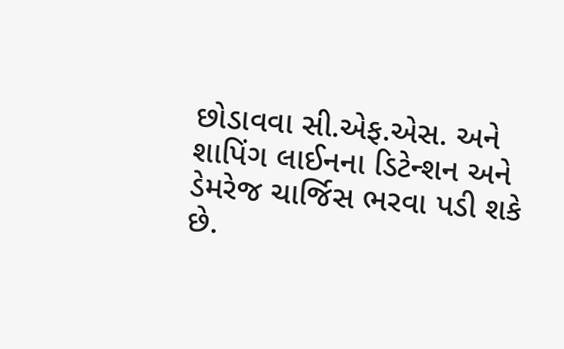છોડાવવા સી.એફ.એસ. અને શાપિંગ લાઈનના ડિટેન્શન અને ડેમરેજ ચાર્જિસ ભરવા પડી શકે છે.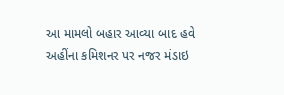આ મામલો બહાર આવ્યા બાદ હવે અહીંના કમિશનર પર નજર મંડાઇ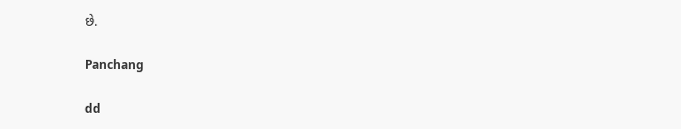છે.

Panchang

dd